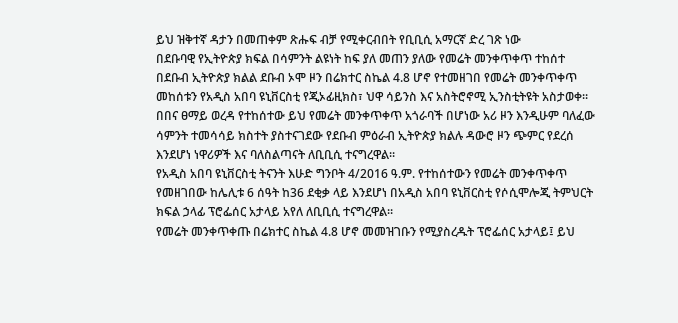ይህ ዝቅተኛ ዳታን በመጠቀም ጽሑፍ ብቻ የሚቀርብበት የቢቢሲ አማርኛ ድረ ገጽ ነው
በደቡባዊ የኢትዮጵያ ክፍል በሳምንት ልዩነት ከፍ ያለ መጠን ያለው የመሬት መንቀጥቀጥ ተከሰተ
በደቡብ ኢትዮጵያ ክልል ደቡብ ኦሞ ዞን በሬክተር ስኬል 4.8 ሆኖ የተመዘገበ የመሬት መንቀጥቀጥ መከሰቱን የአዲስ አበባ ዩኒቨርስቲ የጂኦፊዚክስ፣ ህዋ ሳይንስ እና አስትሮኖሚ ኢንስቲትዩት አስታወቀ።
በበና ፀማይ ወረዳ የተከሰተው ይህ የመሬት መንቀጥቀጥ አጎራባች በሆነው አሪ ዞን እንዲሁም ባለፈው ሳምንት ተመሳሳይ ክስተት ያስተናገደው የደቡብ ምዕራብ ኢትዮጵያ ክልሉ ዳውሮ ዞን ጭምር የደረሰ እንደሆነ ነዋሪዎች እና ባለስልጣናት ለቢቢሲ ተናግረዋል።
የአዲስ አበባ ዩኒቨርስቲ ትናንት እሁድ ግንቦት 4/2016 ዓ.ም. የተከሰተውን የመሬት መንቀጥቀጥ የመዘገበው ከሌሊቱ 6 ሰዓት ከ36 ደቂቃ ላይ እንደሆነ በአዲስ አበባ ዩኒቨርስቲ የሶሲሞሎጂ ትምህርት ክፍል ኃላፊ ፕሮፌሰር አታላይ አየለ ለቢቢሲ ተናግረዋል።
የመሬት መንቀጥቀጡ በሬክተር ስኬል 4.8 ሆኖ መመዝገቡን የሚያስረዱት ፕሮፌሰር አታላይ፤ ይህ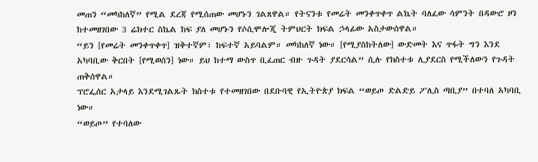መጠን “መካከለኛ” የሚል ደረጃ የሚሰጠው መሆኑን ገልጸዋል። የትናንቱ የመሬት መንቀጥቀጥ ልኬት ባለፈው ሳምንት በዳውሮ ዞን ከተመዘገበው 3 ሬክተር ስኬል ከፍ ያለ መሆኑን የሶሲሞሎጂ ትምህርት ክፍል ኃላፊው አስታውሰዋል።
“ይን [የመሬት መንቀጥቀጥ] ዝቅተኛም፣ ከፍተኛ አይባልም። መካከለኛ ነው። [የሚያስከትለው] ውድመት እና ጥፋት ግን እንደ አካባቢው ቅርበት [የሚወሰን] ነው። ይህ ከተማ ውስጥ ቢፈጠር ብዙ ጉዳት ያደርሳል” ሲሉ የክስተቱ ሊያደርስ የሚችለውን የጉዳት ጠቅሰዋል።
ፕሮፌሰር አታላይ እንደሚገልጹት ክስተቱ የተመዘገበው በደቡባዊ የኢትዮጵያ ክፍል “ወይጦ ድልድይ ፖሊስ ጣቢያ” በተባለ አካባቢ ነው።
“ወይጦ” የተባለው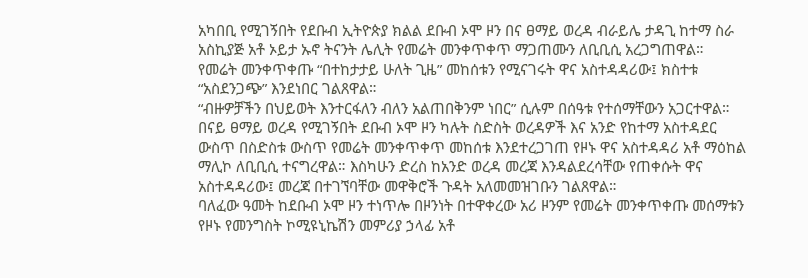አካበቢ የሚገኝበት የደቡብ ኢትዮጵያ ክልል ደቡብ ኦሞ ዞን በና ፀማይ ወረዳ ብራይሌ ታዳጊ ከተማ ስራ አስኪያጅ አቶ ኦይታ ኡኖ ትናንት ሌሊት የመሬት መንቀጥቀጥ ማጋጠሙን ለቢቢሲ አረጋግጠዋል።
የመሬት መንቀጥቀጡ “በተከታታይ ሁለት ጊዜ” መከሰቱን የሚናገሩት ዋና አስተዳዳሪው፤ ክስተቱ “አስደንጋጭ” እንደነበር ገልጸዋል።
“ብዙዎቻችን በህይወት እንተርፋለን ብለን አልጠበቅንም ነበር” ሲሉም በሰዓቱ የተሰማቸውን አጋርተዋል።
በናይ ፀማይ ወረዳ የሚገኝበት ደቡብ ኦሞ ዞን ካሉት ስድስት ወረዳዎች እና አንድ የከተማ አስተዳደር ውስጥ በስድስቱ ውስጥ የመሬት መንቀጥቀጥ መከሰቱ እንደተረጋገጠ የዞኑ ዋና አስተዳዳሪ አቶ ማዕከል ማሊኮ ለቢቢሲ ተናግረዋል። እስካሁን ድረስ ከአንድ ወረዳ መረጃ እንዳልደረሳቸው የጠቀሱት ዋና አስተዳዳሪው፤ መረጃ በተገኘባቸው መዋቅሮች ጉዳት አለመመዝገቡን ገልጸዋል።
ባለፈው ዓመት ከደቡብ ኦሞ ዞን ተነጥሎ በዞንነት በተዋቀረው አሪ ዞንም የመሬት መንቀጥቀጡ መሰማቱን የዞኑ የመንግስት ኮሚዩኒኬሽን መምሪያ ኃላፊ አቶ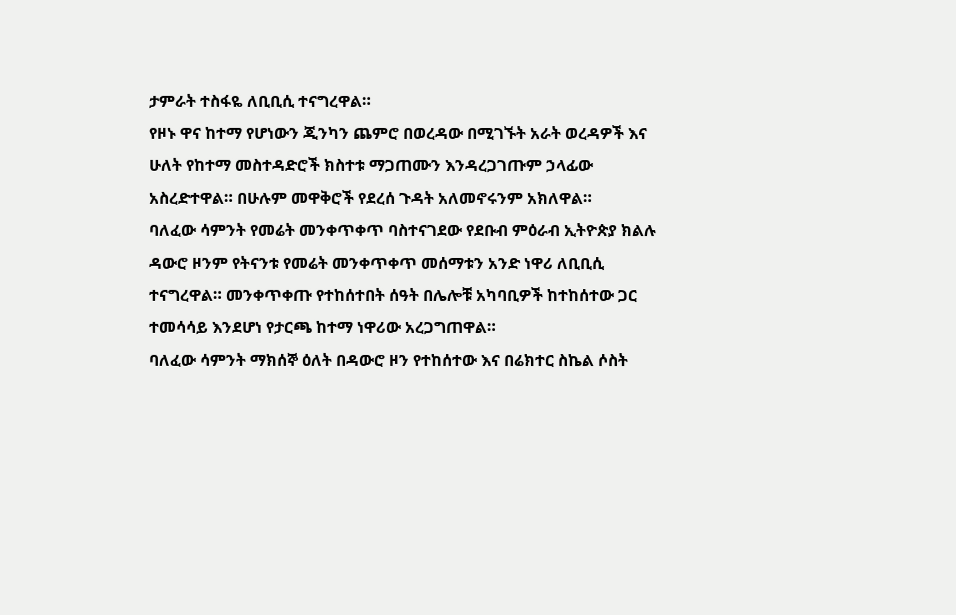ታምራት ተስፋዬ ለቢቢሲ ተናግረዋል።
የዞኑ ዋና ከተማ የሆነውን ጂንካን ጨምሮ በወረዳው በሚገኙት አራት ወረዳዎች እና ሁለት የከተማ መስተዳድሮች ክስተቱ ማጋጠሙን እንዳረጋገጡም ኃላፊው አስረድተዋል። በሁሉም መዋቅሮች የደረሰ ጉዳት አለመኖሩንም አክለዋል።
ባለፈው ሳምንት የመሬት መንቀጥቀጥ ባስተናገደው የደቡብ ምዕራብ ኢትዮጵያ ክልሉ ዳውሮ ዞንም የትናንቱ የመሬት መንቀጥቀጥ መሰማቱን አንድ ነዋሪ ለቢቢሲ ተናግረዋል። መንቀጥቀጡ የተከሰተበት ሰዓት በሌሎቹ አካባቢዎች ከተከሰተው ጋር ተመሳሳይ እንደሆነ የታርጫ ከተማ ነዋሪው አረጋግጠዋል።
ባለፈው ሳምንት ማክሰኞ ዕለት በዳውሮ ዞን የተከሰተው እና በሬክተር ስኬል ሶስት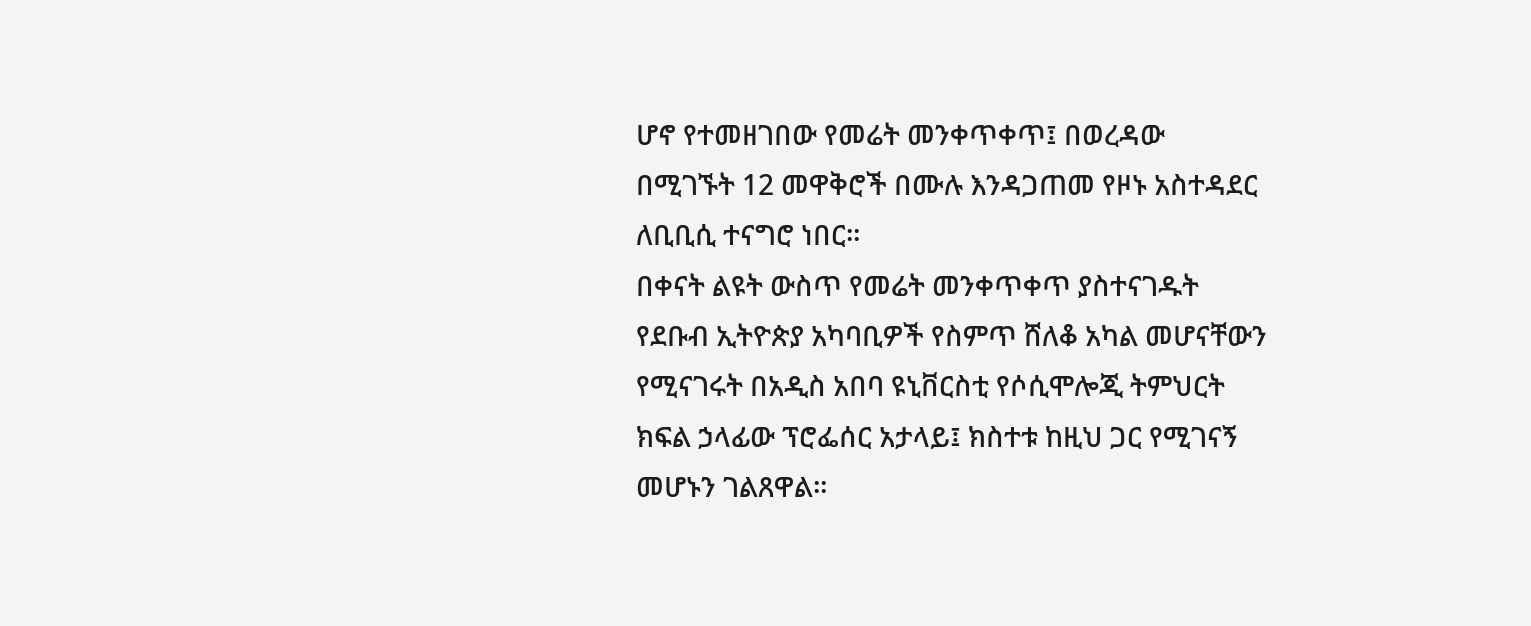ሆኖ የተመዘገበው የመሬት መንቀጥቀጥ፤ በወረዳው በሚገኙት 12 መዋቅሮች በሙሉ እንዳጋጠመ የዞኑ አስተዳደር ለቢቢሲ ተናግሮ ነበር።
በቀናት ልዩት ውስጥ የመሬት መንቀጥቀጥ ያስተናገዱት የደቡብ ኢትዮጵያ አካባቢዎች የስምጥ ሸለቆ አካል መሆናቸውን የሚናገሩት በአዲስ አበባ ዩኒቨርስቲ የሶሲሞሎጂ ትምህርት ክፍል ኃላፊው ፕሮፌሰር አታላይ፤ ክስተቱ ከዚህ ጋር የሚገናኝ መሆኑን ገልጸዋል።